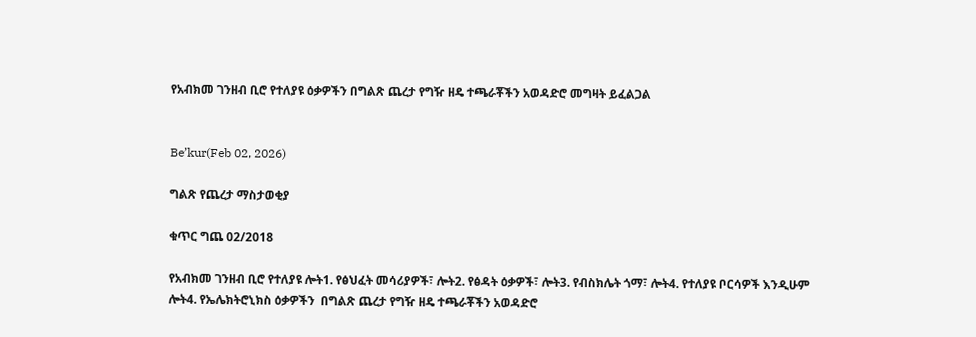የአብክመ ገንዘብ ቢሮ የተለያዩ ዕቃዎችን በግልጽ ጨረታ የግዥ ዘዴ ተጫራቾችን አወዳድሮ መግዛት ይፈልጋል


Be’kur(Feb 02, 2026)

ግልጽ የጨረታ ማስታወቂያ

ቁጥር ግጨ 02/2018

የአብክመ ገንዘብ ቢሮ የተለያዩ ሎት1. የፅህፈት መሳሪያዎች፣ ሎት2. የፅዳት ዕቃዎች፣ ሎት3. የብስክሌት ጎማ፣ ሎት4. የተለያዩ ቦርሳዎች እንዲሁም ሎት4. የኤሌክትሮኒክስ ዕቃዎችን  በግልጽ ጨረታ የግዥ ዘዴ ተጫራቾችን አወዳድሮ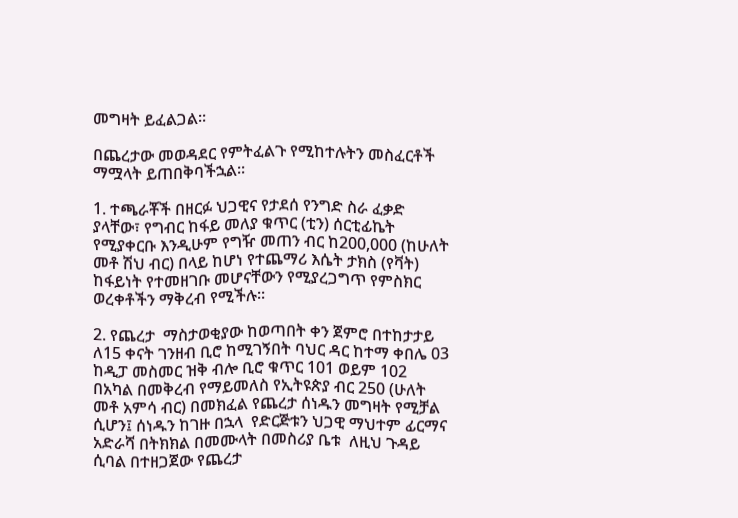መግዛት ይፈልጋል፡፡

በጨረታው መወዳደር የምትፈልጉ የሚከተሉትን መስፈርቶች ማሟላት ይጠበቅባችኋል፡፡

1. ተጫራቾች በዘርፉ ህጋዊና የታደሰ የንግድ ስራ ፈቃድ ያላቸው፣ የግብር ከፋይ መለያ ቁጥር (ቲን) ሰርቲፊኬት የሚያቀርቡ እንዲሁም የግዥ መጠን ብር ከ200,000 (ከሁለት መቶ ሽህ ብር) በላይ ከሆነ የተጨማሪ እሴት ታክስ (የቫት) ከፋይነት የተመዘገቡ መሆናቸውን የሚያረጋግጥ የምስክር ወረቀቶችን ማቅረብ የሚችሉ፡፡

2. የጨረታ  ማስታወቂያው ከወጣበት ቀን ጀምሮ በተከታታይ ለ15 ቀናት ገንዘብ ቢሮ ከሚገኝበት ባህር ዳር ከተማ ቀበሌ 03 ከዲፓ መስመር ዝቅ ብሎ ቢሮ ቁጥር 101 ወይም 102 በአካል በመቅረብ የማይመለስ የኢትዩጵያ ብር 250 (ሁለት መቶ አምሳ ብር) በመክፈል የጨረታ ሰነዱን መግዛት የሚቻል ሲሆን፤ ሰነዱን ከገዙ በኋላ  የድርጅቱን ህጋዊ ማህተም ፊርማና አድራሻ በትክክል በመሙላት በመስሪያ ቤቱ  ለዚህ ጉዳይ ሲባል በተዘጋጀው የጨረታ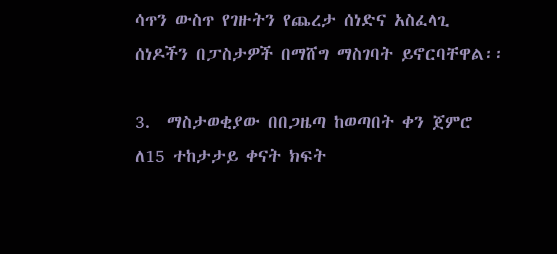ሳጥን ውስጥ የገዙትን የጨረታ ሰነድና አስፈላጊ ሰነዶችን በፓስታዎች በማሸግ ማስገባት ይኖርባቸዋል፡፡

3.  ማስታወቂያው በበጋዜጣ ከወጣበት ቀን ጀምሮ ለ15 ተከታታይ ቀናት ክፍት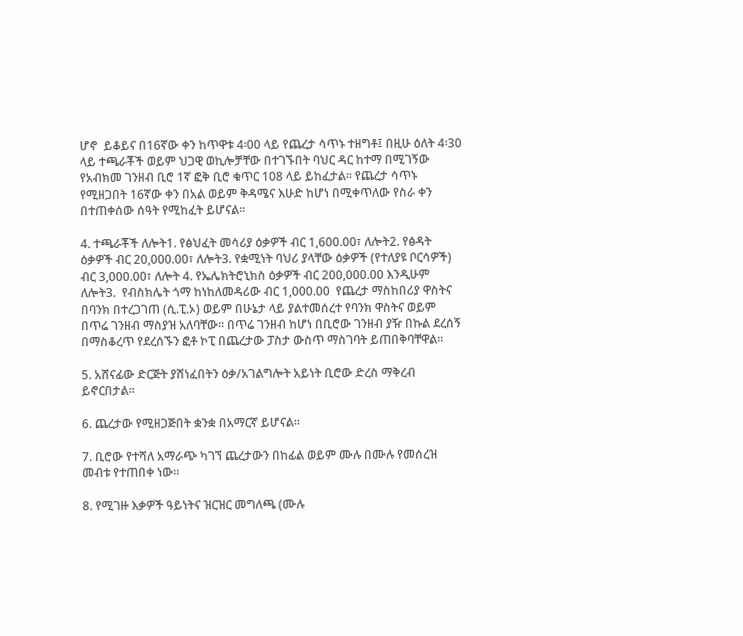ሆኖ  ይቆይና በ16ኛው ቀን ከጥዋቱ 4፡00 ላይ የጨረታ ሳጥኑ ተዘግቶ፤ በዚሁ ዕለት 4፡30 ላይ ተጫራቾች ወይም ህጋዊ ወኪሎቻቸው በተገኙበት ባህር ዳር ከተማ በሚገኝው የአብክመ ገንዘብ ቢሮ 1ኛ ፎቅ ቢሮ ቁጥር 108 ላይ ይከፈታል፡፡ የጨረታ ሳጥኑ የሚዘጋበት 16ኛው ቀን በአል ወይም ቅዳሜና እሁድ ከሆነ በሚቀጥለው የስራ ቀን በተጠቀሰው ሰዓት የሚከፈት ይሆናል፡፡

4. ተጫራቾች ለሎት1. የፅህፈት መሳሪያ ዕቃዎች ብር 1,600.00፣ ለሎት2. የፅዳት ዕቃዎች ብር 20,000.00፣ ለሎት3. የቋሚነት ባህሪ ያላቸው ዕቃዎች (የተለያዩ ቦርሳዎች) ብር 3,000.00፣ ለሎት 4. የኤሌክትሮኒክስ ዕቃዎች ብር 200,000.00 እንዲሁም ለሎት3.  የብስክሌት ጎማ ከነከለመዳሪው ብር 1,000.00  የጨረታ ማስከበሪያ ዋስትና በባንክ በተረጋገጠ (ሲ.ፒ.ኦ) ወይም በሁኔታ ላይ ያልተመሰረተ የባንክ ዋስትና ወይም በጥሬ ገንዘብ ማስያዝ አለባቸው፡፡ በጥሬ ገንዘብ ከሆነ በቢሮው ገንዘብ ያዥ በኩል ደረሰኝ በማስቆረጥ የደረሰኙን ፎቶ ኮፒ በጨረታው ፓስታ ውስጥ ማስገባት ይጠበቅባቸዋል፡፡

5. አሸናፊው ድርጅት ያሸነፈበትን ዕቃ/አገልግሎት አይነት ቢሮው ድረስ ማቅረብ ይኖርበታል፡፡

6. ጨረታው የሚዘጋጅበት ቋንቋ በአማርኛ ይሆናል፡፡

7. ቢሮው የተሻለ አማራጭ ካገኘ ጨረታውን በከፊል ወይም ሙሉ በሙሉ የመሰረዝ መብቱ የተጠበቀ ነው፡፡

8. የሚገዙ እቃዎች ዓይነትና ዝርዝር መግለጫ (ሙሉ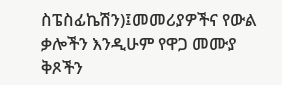ስፔስፊኬሽን)፤መመሪያዎችና የውል ቃሎችን እንዲሁም የዋጋ መሙያ ቅጾችን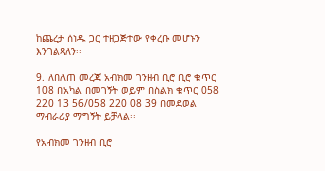ከጨረታ ሰነዱ ጋር ተዘጋጅተው የቀረቡ መሆኑን እንገልጻለን፡፡

9. ለበለጠ መረጃ አብክመ ገንዘብ ቢሮ ቢሮ ቁጥር 108 በአካል በመገኝት ወይም በስልክ ቁጥር 058 220 13 56/058 220 08 39 በመደወል ማብራሪያ ማግኝት ይቻላል፡፡

የአብክመ ገንዘብ ቢሮ